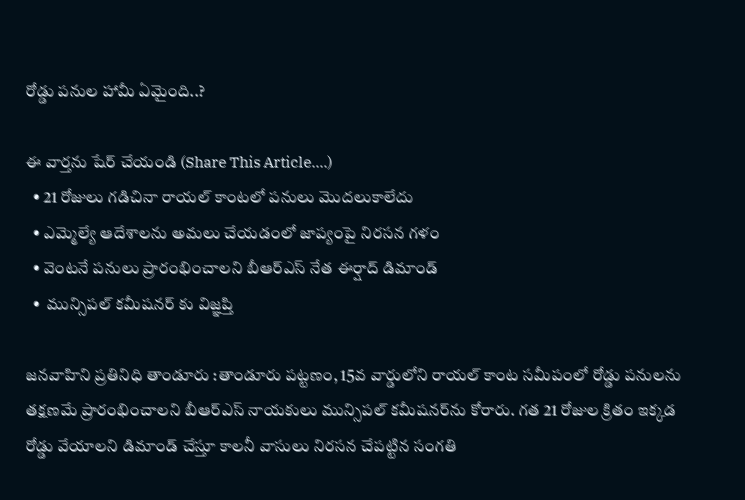రోడ్డు పనుల హామీ ఏమైంది..?

ఈ వార్తను షేర్ చేయండి (Share This Article....)
  • 21 రోజులు గడిచినా రాయల్ కాంటలో పనులు మొదలుకాలేదు
  • ఎమ్మెల్యే ఆదేశాలను అమలు చేయడంలో జాప్యంపై నిరసన గళం
  • వెంటనే పనులు ప్రారంభించాలని బీఆర్‌ఎస్ నేత ఈర్షాద్ డిమాండ్
  •  మున్సిపల్ కమీషనర్ కు విజ్ఞప్తి

జనవాహిని ప్రతినిధి తాండూరు :తాండూరు పట్టణం, 15వ వార్డులోని రాయల్ కాంట సమీపంలో రోడ్డు పనులను తక్షణమే ప్రారంభించాలని బీఆర్‌ఎస్ నాయకులు మున్సిపల్ కమీషనర్‌ను కోరారు. గత 21 రోజుల క్రితం ఇక్కడ రోడ్డు వేయాలని డిమాండ్ చేస్తూ కాలనీ వాసులు నిరసన చేపట్టిన సంగతి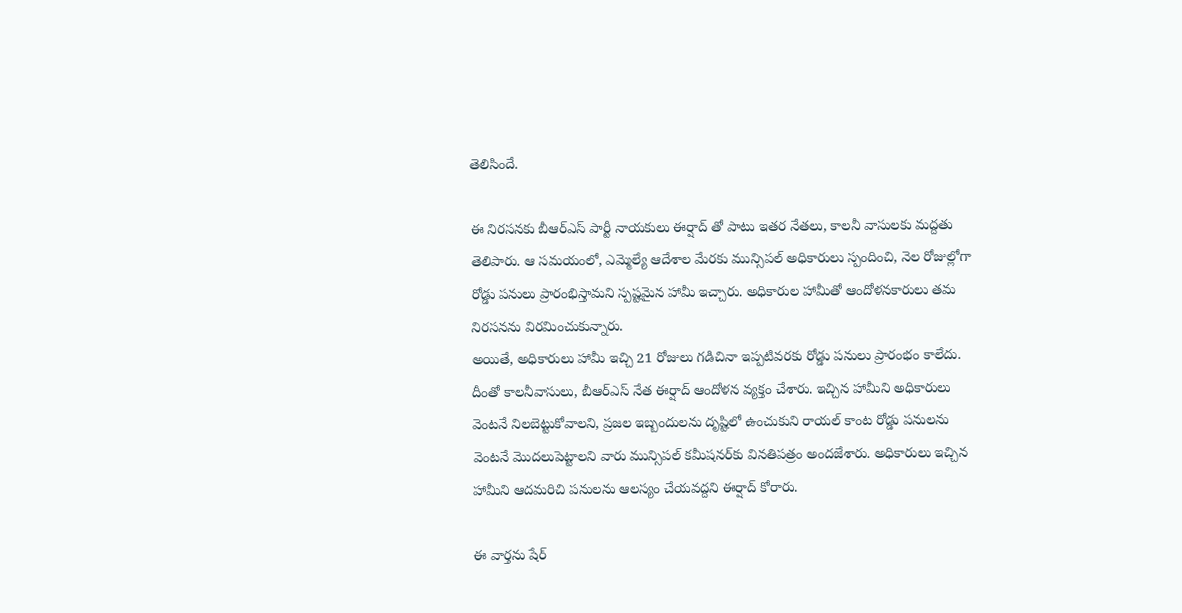తెలిసిందే.

ఈ నిరసనకు బీఆర్‌ఎస్ పార్టీ నాయకులు ఈర్షాద్ తో పాటు ఇతర నేతలు, కాలనీ వాసులకు మద్దతు తెలిపారు. ఆ సమయంలో, ఎమ్మెల్యే ఆదేశాల మేరకు మున్సిపల్ అధికారులు స్పందించి, నెల రోజుల్లోగా రోడ్డు పనులు ప్రారంభిస్తామని స్పష్టమైన హామీ ఇచ్చారు. అధికారుల హామీతో ఆందోళనకారులు తమ నిరసనను విరమించుకున్నారు.
అయితే, అధికారులు హామీ ఇచ్చి 21 రోజులు గడిచినా ఇప్పటివరకు రోడ్డు పనులు ప్రారంభం కాలేదు. దీంతో కాలనీవాసులు, బీఆర్‌ఎస్ నేత ఈర్షాద్ ఆందోళన వ్యక్తం చేశారు. ఇచ్చిన హామీని అధికారులు వెంటనే నిలబెట్టుకోవాలని, ప్రజల ఇబ్బందులను దృష్టిలో ఉంచుకుని రాయల్ కాంట రోడ్డు పనులను వెంటనే మొదలుపెట్టాలని వారు మున్సిపల్ కమీషనర్‌కు వినతిపత్రం అందజేశారు. అధికారులు ఇచ్చిన హామీని ఆదమరిచి పనులను ఆలస్యం చేయవద్దని ఈర్షాద్ కోరారు.

ఈ వార్తను షేర్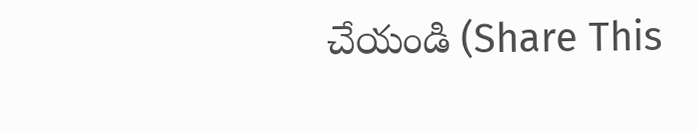చేయండి (Share This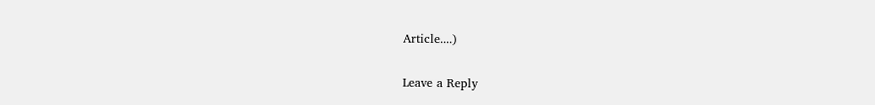Article....)

Leave a Reply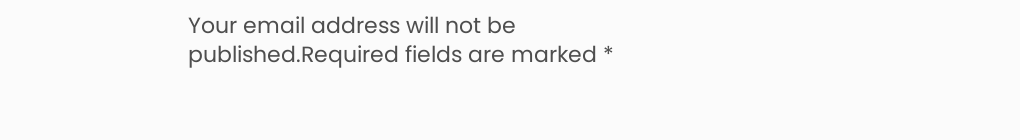Your email address will not be published.Required fields are marked *